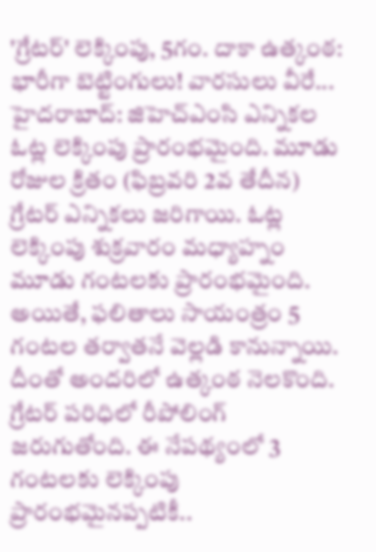'గ్రేటర్' లెక్కింపు, 5గం. దాకా ఉత్కంఠ: భారీగా బెట్టింగులు! వారసులు వీరే...
హైదరాబాద్: జిహెచ్ఎంసి ఎన్నికల ఓట్ల లెక్కింపు ప్రారంభమైంది. మూడు రోజుల క్రితం (ఫిబ్రవరి 2వ తేదీన) గ్రేటర్ ఎన్నికలు జరిగాయి. ఓట్ల లెక్కింపు శుక్రవారం మధ్యాహ్నం మూడు గంటలకు ప్రారంభమైంది. అయితే, ఫలితాలు సాయంత్రం 5 గంటల తర్వాతనే వెల్లడి కానున్నాయి. దీంతో అందరిలో ఉత్కంఠ నెలకొంది.
గ్రేటర్ పరిధిలో రీపోలింగ్ జరుగుతోంది. ఈ నేపథ్యంలో 3 గంటలకు లెక్కింపు ప్రారంభమైనప్పటికీ..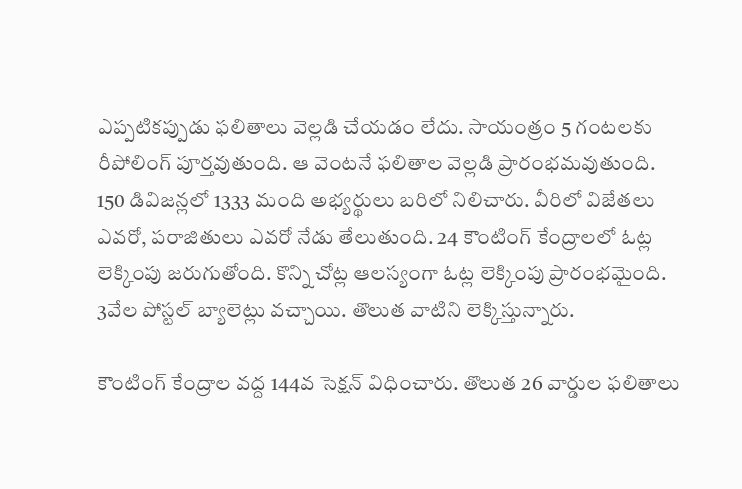ఎప్పటికప్పుడు ఫలితాలు వెల్లడి చేయడం లేదు. సాయంత్రం 5 గంటలకు రీపోలింగ్ పూర్తవుతుంది. ఆ వెంటనే ఫలితాల వెల్లడి ప్రారంభమవుతుంది.
150 డివిజన్లలో 1333 మంది అభ్యర్థులు బరిలో నిలిచారు. వీరిలో విజేతలు ఎవరో, పరాజితులు ఎవరో నేడు తేలుతుంది. 24 కౌంటింగ్ కేంద్రాలలో ఓట్ల లెక్కింపు జరుగుతోంది. కొన్ని చోట్ల ఆలస్యంగా ఓట్ల లెక్కింపు ప్రారంభమైంది. 3వేల పోస్టల్ బ్యాలెట్లు వచ్చాయి. తొలుత వాటిని లెక్కిస్తున్నారు.

కౌంటింగ్ కేంద్రాల వద్ద 144వ సెక్షన్ విధించారు. తొలుత 26 వార్డుల ఫలితాలు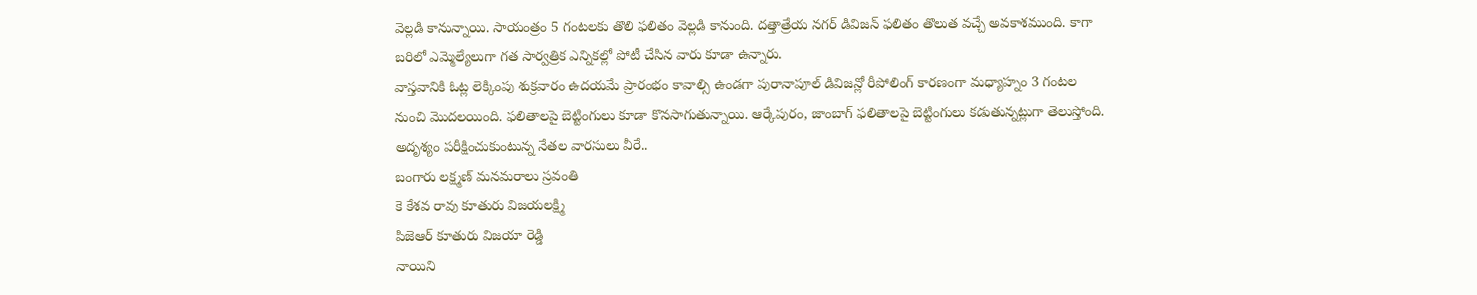వెల్లడి కానున్నాయి. సాయంత్రం 5 గంటలకు తొలి ఫలితం వెల్లడి కానుంది. దత్తాత్రేయ నగర్ డివిజన్ ఫలితం తొలుత వచ్చే అవకాశముంది. కాగా బరిలో ఎమ్మెల్యేలుగా గత సార్వత్రిక ఎన్నికల్లో పోటీ చేసిన వారు కూడా ఉన్నారు.
వాస్తవానికి ఓట్ల లెక్కింపు శుక్రవారం ఉదయమే ప్రారంభం కావాల్సి ఉండగా పురానాపూల్ డివిజన్లో రీపోలింగ్ కారణంగా మధ్యాహ్నం 3 గంటల నుంచి మొదలయింది. ఫలితాలపై బెట్టింగులు కూడా కొనసాగుతున్నాయి. ఆర్కేపురం, జాంబాగ్ ఫలితాలపై బెట్టింగులు కడుతున్నట్లుగా తెలుస్తోంది.
అదృశ్యం పరీక్షించుకుంటున్న నేతల వారసులు వీరే..
బంగారు లక్ష్మణ్ మనమరాలు స్రవంతి
కె కేశవ రావు కూతురు విజయలక్ష్మి
పిజెఆర్ కూతురు విజయా రెడ్డి
నాయిని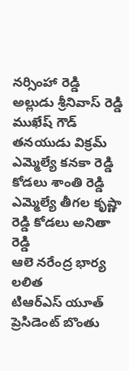నర్సింహా రెడ్డి అల్లుడు శ్రీనివాస్ రెడ్డి
ముఖేష్ గౌడ్ తనయుడు విక్రమ్
ఎమ్మెల్యే కనకా రెడ్డి కోడలు శాంతి రెడ్డి
ఎమ్మెల్యే తీగల కృష్ణా రెడ్డి కోడలు అనితా రెడ్డి
ఆలె నరేంద్ర భార్య లలిత
టిఆర్ఎస్ యూత్ ప్రెసిడెంట్ బొంతు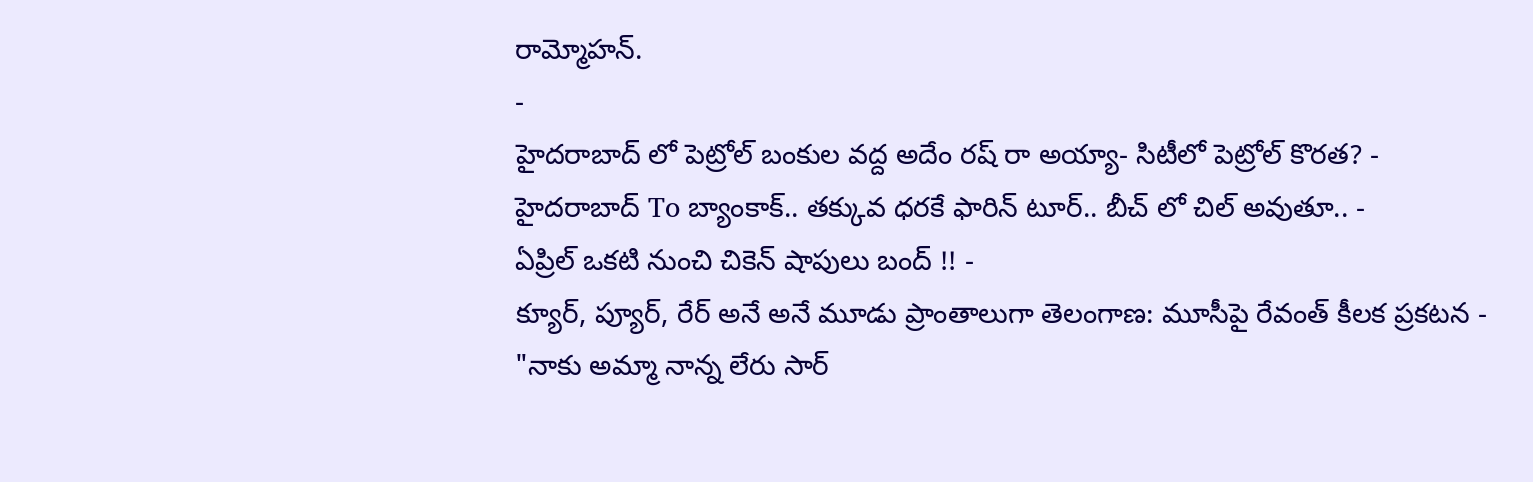రామ్మోహన్.
-
హైదరాబాద్ లో పెట్రోల్ బంకుల వద్ద అదేం రష్ రా అయ్యా- సిటీలో పెట్రోల్ కొరత? -
హైదరాబాద్ To బ్యాంకాక్.. తక్కువ ధరకే ఫారిన్ టూర్.. బీచ్ లో చిల్ అవుతూ.. -
ఏప్రిల్ ఒకటి నుంచి చికెన్ షాపులు బంద్ !! -
క్యూర్, ప్యూర్, రేర్ అనే అనే మూడు ప్రాంతాలుగా తెలంగాణ: మూసీపై రేవంత్ కీలక ప్రకటన -
"నాకు అమ్మా నాన్న లేరు సార్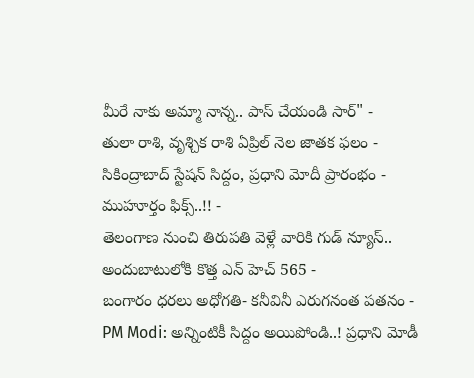మీరే నాకు అమ్మా నాన్న.. పాస్ చేయండి సార్" -
తులా రాశి, వృశ్చిక రాశి ఏప్రిల్ నెల జాతక ఫలం -
సికింద్రాబాద్ స్టేషన్ సిద్దం, ప్రధాని మోదీ ప్రారంభం - ముహూర్తం ఫిక్స్..!! -
తెలంగాణ నుంచి తిరుపతి వెళ్లే వారికి గుడ్ న్యూస్.. అందుబాటులోకి కొత్త ఎన్ హెచ్ 565 -
బంగారం ధరలు అధోగతి- కనీవినీ ఎరుగనంత పతనం -
PM Modi: అన్నింటికీ సిద్దం అయిపోండి..! ప్రధాని మోడీ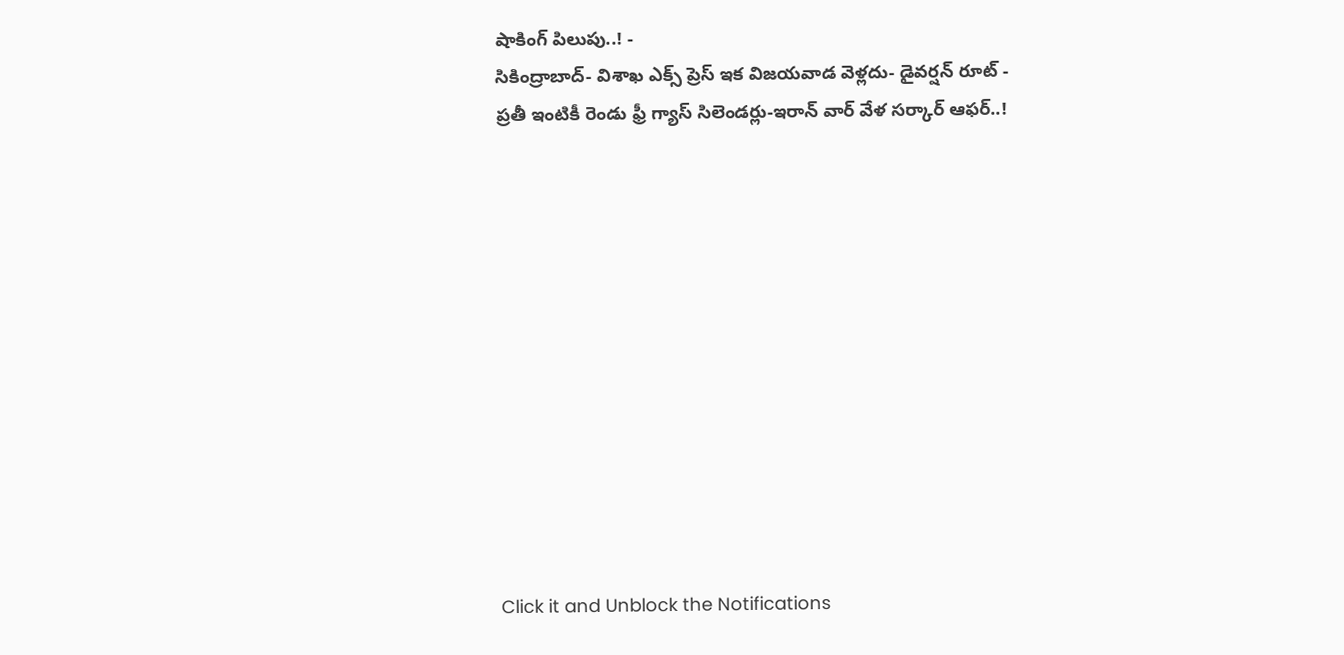షాకింగ్ పిలుపు..! -
సికింద్రాబాద్- విశాఖ ఎక్స్ ప్రెస్ ఇక విజయవాడ వెళ్లదు- డైవర్షన్ రూట్ -
ప్రతీ ఇంటికీ రెండు ఫ్రీ గ్యాస్ సిలెండర్లు-ఇరాన్ వార్ వేళ సర్కార్ ఆఫర్..!












Click it and Unblock the Notifications